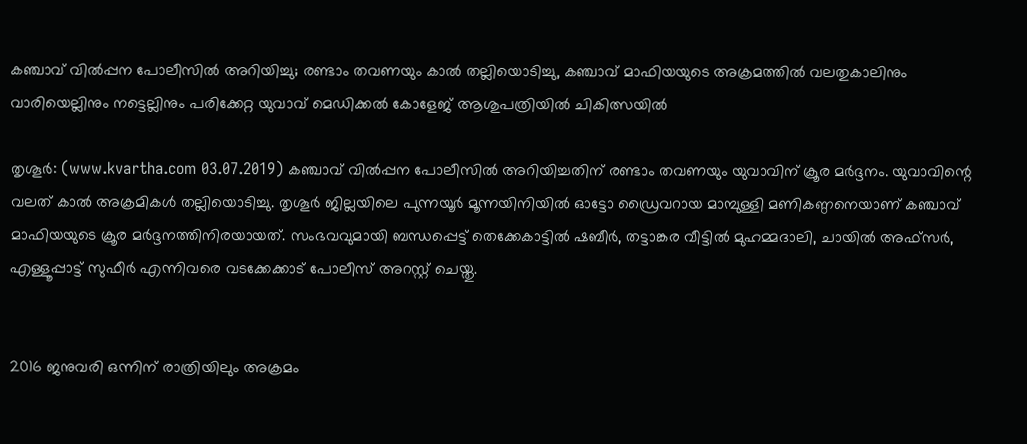കഞ്ചാവ് വില്‍പ്പന പോലീസില്‍ അറിയിച്ചു; രണ്ടാം തവണയും കാല്‍ തല്ലിയൊടിച്ചു, കഞ്ചാവ് മാഫിയയുടെ അക്രമത്തില്‍ വലതുകാലിനും വാരിയെല്ലിനും നട്ടെല്ലിനും പരിക്കേറ്റ യുവാവ് മെഡിക്കല്‍ കോളേജ് ആശുപത്രിയില്‍ ചികിത്സയില്‍

തൃശൂര്‍: (www.kvartha.com 03.07.2019) കഞ്ചാവ് വില്‍പ്പന പോലീസില്‍ അറിയിച്ചതിന് രണ്ടാം തവണയും യുവാവിന് ക്രൂര മര്‍ദ്ദനം. യുവാവിന്റെ വലത് കാല്‍ അക്രമികള്‍ തല്ലിയൊടിച്ചു. തൃശൂര്‍ ജില്ലയിലെ പുന്നയൂര്‍ മൂന്നയിനിയില്‍ ഓട്ടോ ഡ്രൈവറായ മാമ്പുള്ളി മണികണ്ഠനെയാണ് കഞ്ചാവ് മാഫിയയുടെ ക്രൂര മര്‍ദ്ദനത്തിനിരയായത്. സംഭവവുമായി ബന്ധപ്പെട്ട് തെക്കേകാട്ടില്‍ ഷബീര്‍, തട്ടാങ്കര വീട്ടില്‍ മുഹമ്മദാലി, ചായില്‍ അഫ്‌സര്‍, എള്ളൂപ്പാട്ട് സുഫീര്‍ എന്നിവരെ വടക്കേക്കാട് പോലീസ് അറസ്റ്റ് ചെയ്തു.


2016 ജനുവരി ഒന്നിന് രാത്രിയിലും അക്രമം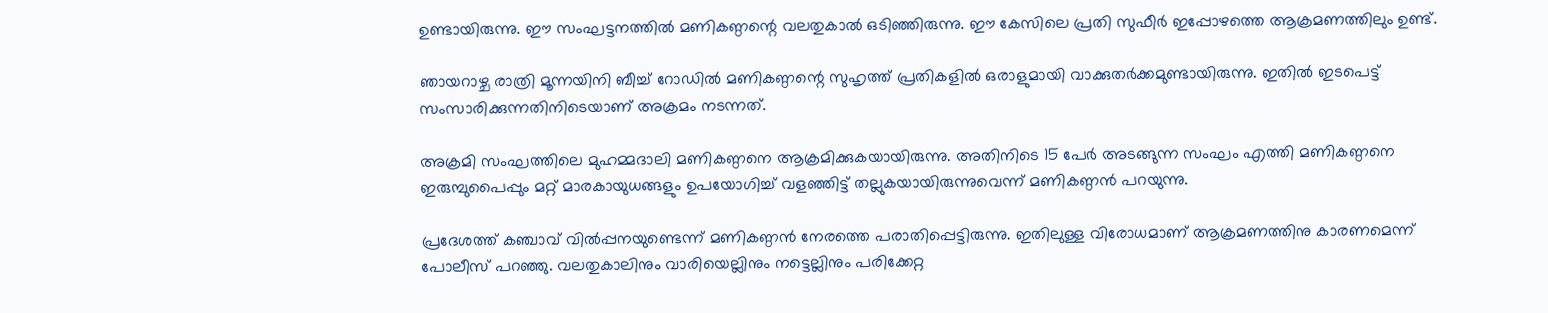ഉണ്ടായിരുന്നു. ഈ സംഘട്ടനത്തില്‍ മണികണ്ഠന്റെ വലതുകാല്‍ ഒടിഞ്ഞിരുന്നു. ഈ കേസിലെ പ്രതി സുഫീര്‍ ഇപ്പോഴത്തെ ആക്രമണത്തിലും ഉണ്ട്.

ഞായറാഴ്ച രാത്രി മൂന്നയിനി ബീച്ച് റോഡില്‍ മണികണ്ഠന്റെ സുഹൃത്ത് പ്രതികളില്‍ ഒരാളുമായി വാക്കുതര്‍ക്കമുണ്ടായിരുന്നു. ഇതില്‍ ഇടപെട്ട് സംസാരിക്കുന്നതിനിടെയാണ് അക്രമം നടന്നത്.

അക്രമി സംഘത്തിലെ മുഹമ്മദാലി മണികണ്ഠനെ ആക്രമിക്കുകയായിരുന്നു. അതിനിടെ 15 പേര്‍ അടങ്ങുന്ന സംഘം എത്തി മണികണ്ഠനെ ഇരുമ്പുപൈപ്പും മറ്റ് മാരകായുധങ്ങളും ഉപയോഗിച്ച് വളഞ്ഞിട്ട് തല്ലുകയായിരുന്നുവെന്ന് മണികണ്ഠന്‍ പറയുന്നു.

പ്രദേശത്ത് കഞ്ചാവ് വില്‍പ്പനയുണ്ടെന്ന് മണികണ്ഠന്‍ നേരത്തെ പരാതിപ്പെട്ടിരുന്നു. ഇതിലുള്ള വിരോധമാണ് ആക്രമണത്തിനു കാരണമെന്ന് പോലീസ് പറഞ്ഞു. വലതുകാലിനും വാരിയെല്ലിനും നട്ടെല്ലിനും പരിക്കേറ്റ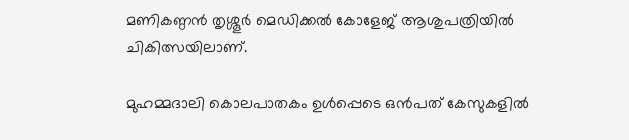മണികണ്ഠന്‍ തൃശ്ശൂര്‍ മെഡിക്കല്‍ കോളേജ് ആശുപത്രിയില്‍ ചികിത്സയിലാണ്.

മുഹമ്മദാലി കൊലപാതകം ഉള്‍പ്പെടെ ഒന്‍പത് കേസുകളില്‍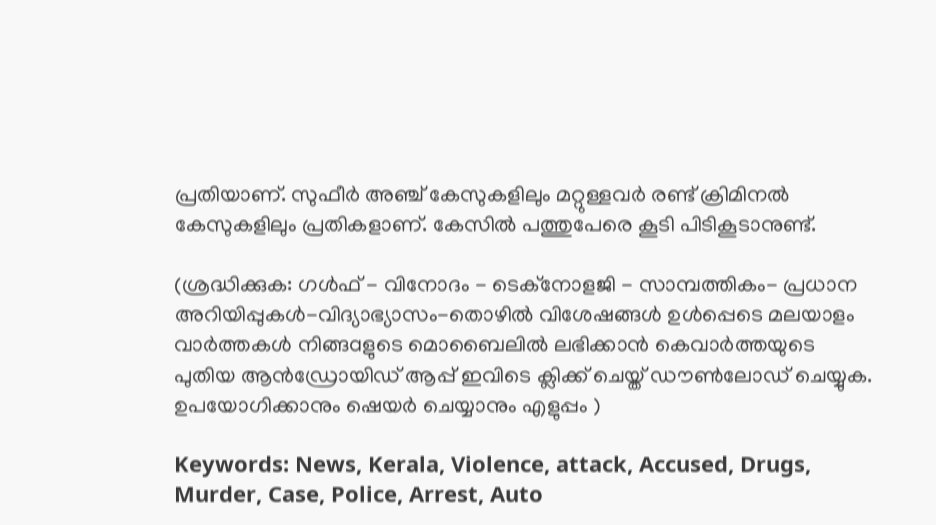പ്രതിയാണ്. സുഫീര്‍ അഞ്ച് കേസുകളിലും മറ്റുള്ളവര്‍ രണ്ട് ക്രിമിനല്‍ കേസുകളിലും പ്രതികളാണ്. കേസില്‍ പത്തുപേരെ കൂടി പിടികൂടാനുണ്ട്.

(ശ്രദ്ധിക്കുക: ഗൾഫ് - വിനോദം - ടെക്നോളജി - സാമ്പത്തികം- പ്രധാന അറിയിപ്പുകൾ-വിദ്യാഭ്യാസം-തൊഴിൽ വിശേഷങ്ങൾ ഉൾപ്പെടെ മലയാളം വാർത്തകൾ നിങ്ങaളുടെ മൊബൈലിൽ ലഭിക്കാൻ കെവാർത്തയുടെ പുതിയ ആൻഡ്രോയിഡ് ആപ്പ് ഇവിടെ ക്ലിക്ക് ചെയ്ത് ഡൗൺലോഡ് ചെയ്യുക. ഉപയോഗിക്കാനും ഷെയർ ചെയ്യാനും എളുപ്പം )

Keywords: News, Kerala, Violence, attack, Accused, Drugs, Murder, Case, Police, Arrest, Auto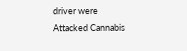driver were Attacked Cannabis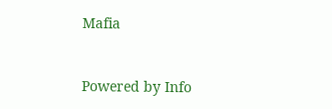Mafia


Powered by Info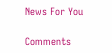News For You

Comments